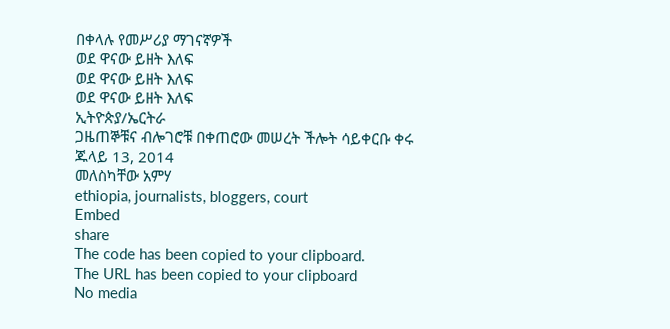በቀላሉ የመሥሪያ ማገናኛዎች
ወደ ዋናው ይዘት እለፍ
ወደ ዋናው ይዘት እለፍ
ወደ ዋናው ይዘት እለፍ
ኢትዮጵያ/ኤርትራ
ጋዜጠኞቹና ብሎገሮቹ በቀጠሮው መሠረት ችሎት ሳይቀርቡ ቀሩ
ጁላይ 13, 2014
መለስካቸው አምሃ
ethiopia, journalists, bloggers, court
Embed
share
The code has been copied to your clipboard.
The URL has been copied to your clipboard
No media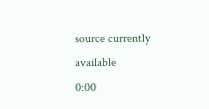source currently available
0:00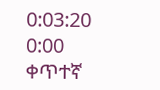0:03:20
0:00
ቀጥተኛ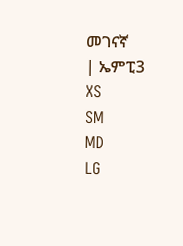መገናኛ
| ኤምፒ3
XS
SM
MD
LG